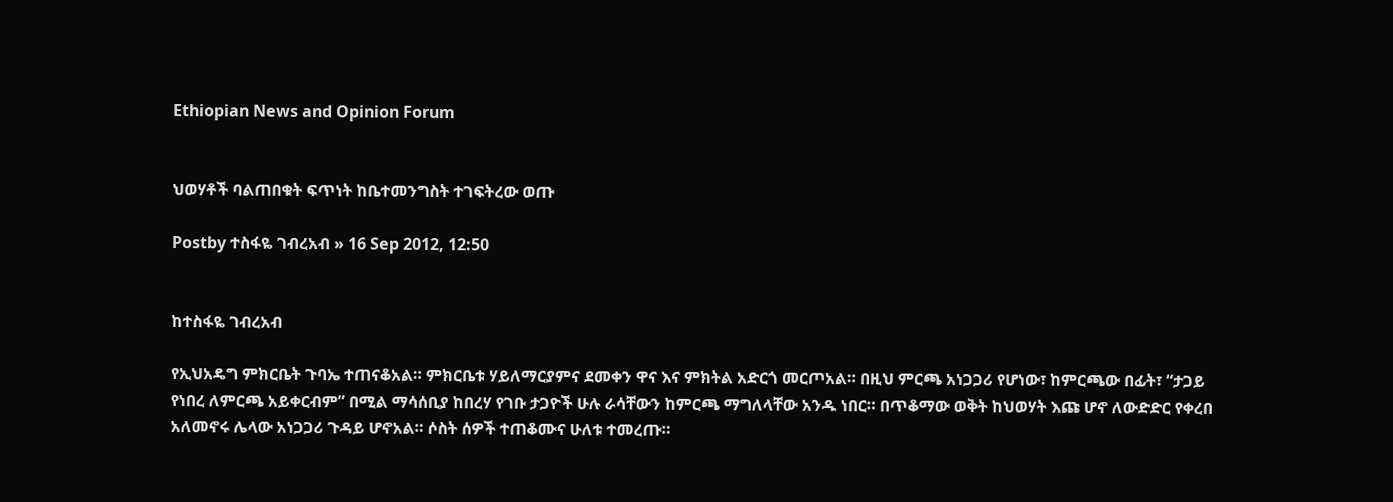Ethiopian News and Opinion Forum


ህወሃቶች ባልጠበቁት ፍጥነት ከቤተመንግስት ተገፍትረው ወጡ

Postby ተስፋዬ ገብረአብ » 16 Sep 2012, 12:50


ከተስፋዬ ገብረአብ

የኢህአዴግ ምክርቤት ጉባኤ ተጠናቆአል። ምክርቤቱ ሃይለማርያምና ደመቀን ዋና እና ምክትል አድርጎ መርጦአል። በዚህ ምርጫ አነጋጋሪ የሆነው፣ ከምርጫው በፊት፣ “ታጋይ የነበረ ለምርጫ አይቀርብም” በሚል ማሳሰቢያ ከበረሃ የገቡ ታጋዮች ሁሉ ራሳቸውን ከምርጫ ማግለላቸው አንዱ ነበር። በጥቆማው ወቅት ከህወሃት እጩ ሆኖ ለውድድር የቀረበ አለመኖሩ ሌላው አነጋጋሪ ጉዳይ ሆኖአል። ሶስት ሰዎች ተጠቆሙና ሁለቱ ተመረጡ።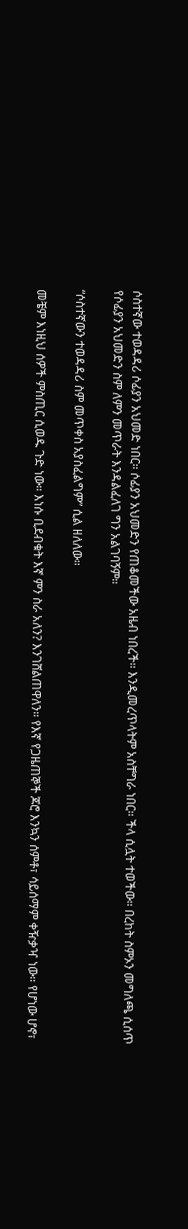ሶስተኛው ተወዳዳሪ ሶፊያን አህመድ ነበር። ሶፊያን አህመድን የጠቆመችው አዜብ ነበረች። እንዲመረጥላትም አስቸግራ ነበር። ችላ ሲሏት ተወችው። በረከት ስምኦን መግለጫ ሲሰጥ የሶፊያን አህመድን ስም ለምን መጥራት እንዳልፈለገ ግን አልገባኝም።

“ሶስተኛውን ተወዳዳሪ ስም መጥቀስ አያስፈልግም” ሲል ዘለለው።

መቼም እነዚህ ሰዎች ምስጢር ሲወዱ ጉድ ነው። እነሱ ቢደብቁት እኛ ምን ስራ አለን? እንገሸልጠዋለን። የእኛ የጋዜጠኞች ጆሮ እንኳን ሰምቶ፣ ሳይሰማም ቀዥቃዣ ነው። የሆነው ሆኖ፣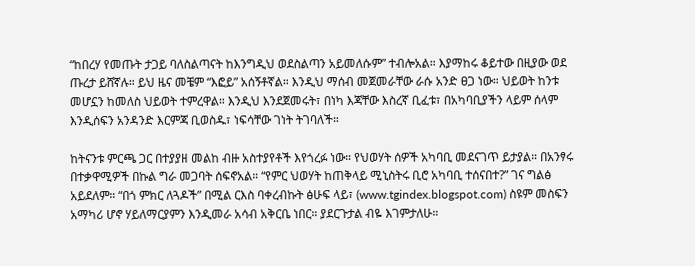“ከበረሃ የመጡት ታጋይ ባለስልጣናት ከእንግዲህ ወደስልጣን አይመለሱም” ተብሎአል። እያማከሩ ቆይተው በዚያው ወደ ጡረታ ይሸኛሉ። ይህ ዜና መቼም “እፎይ” አሰኝቶኛል። እንዲህ ማሰብ መጀመራቸው ራሱ አንድ ፀጋ ነው። ህይወት ከንቱ መሆኗን ከመለስ ህይወት ተምረዋል። እንዲህ እንደጀመሩት፣ በነካ እጃቸው እስረኛ ቢፈቱ፣ በአካባቢያችን ላይም ሰላም እንዲሰፍን አንዳንድ እርምጃ ቢወስዱ፣ ነፍሳቸው ገነት ትገባለች።

ከትናንቱ ምርጫ ጋር በተያያዘ መልከ ብዙ አስተያየቶች እየጎረፉ ነው። የህወሃት ሰዎች አካባቢ መደናገጥ ይታያል። በአንፃሩ በተቃዋሚዎች በኩል ግራ መጋባት ሰፍኖአል። “የምር ህወሃት ከጠቅላይ ሚኒስትሩ ቢሮ አካባቢ ተሰናበተ?” ገና ግልፅ አይደለም። “በጎ ምክር ለጓዶች” በሚል ርእስ ባቀረብኩት ፅሁፍ ላይ፣ (www.tgindex.blogspot.com) ስዩም መስፍን አማካሪ ሆኖ ሃይለማርያምን እንዲመራ አሳብ አቅርቤ ነበር። ያደርጉታል ብዬ እገምታለሁ።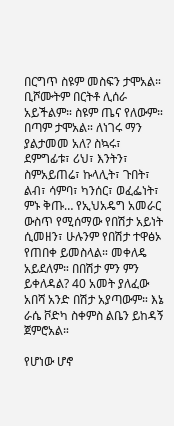በርግጥ ስዩም መስፍን ታሞአል። ቢሾሙትም በርትቶ ሊሰራ አይችልም። ስዩም ጤና የለውም። በጣም ታሞአል። ለነገሩ ማን ያልታመመ አለ? ስኳሩ፣ ደምግፊቱ፣ ሪህ፣ እንትን፣ ስምአይጠሬ፣ ኩላሊት፣ ጉበት፣ ልብ፣ ሳምባ፣ ካንሰር፣ ወፈፌነት፣ ምኑ ቅጡ… የኢህአዴግ አመራር ውስጥ የሚሰማው የበሽታ አይነት ሲመዘን፣ ሁሉንም የበሽታ ተዋፅኦ የጠበቀ ይመስላል። መቀለዴ አይደለም። በበሽታ ምን ምን ይቀለዳል? 40 አመት ያለፈው አበሻ አንድ በሽታ አያጣውም። እኔ ራሴ ቮድካ ስቀምስ ልቤን ይከዳኝ ጀምሮአል።

የሆነው ሆኖ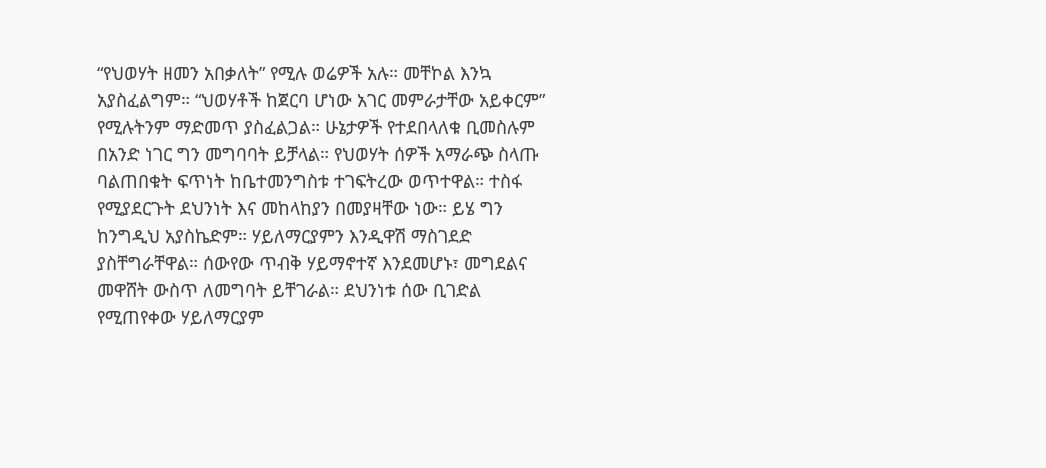“የህወሃት ዘመን አበቃለት” የሚሉ ወሬዎች አሉ። መቸኮል እንኳ አያስፈልግም። “ህወሃቶች ከጀርባ ሆነው አገር መምራታቸው አይቀርም” የሚሉትንም ማድመጥ ያስፈልጋል። ሁኔታዎች የተደበላለቁ ቢመስሉም በአንድ ነገር ግን መግባባት ይቻላል። የህወሃት ሰዎች አማራጭ ስላጡ ባልጠበቁት ፍጥነት ከቤተመንግስቱ ተገፍትረው ወጥተዋል። ተስፋ የሚያደርጉት ደህንነት እና መከላከያን በመያዛቸው ነው። ይሄ ግን ከንግዲህ አያስኬድም። ሃይለማርያምን እንዲዋሽ ማስገደድ ያስቸግራቸዋል። ሰውየው ጥብቅ ሃይማኖተኛ እንደመሆኑ፣ መግደልና መዋሸት ውስጥ ለመግባት ይቸገራል። ደህንነቱ ሰው ቢገድል የሚጠየቀው ሃይለማርያም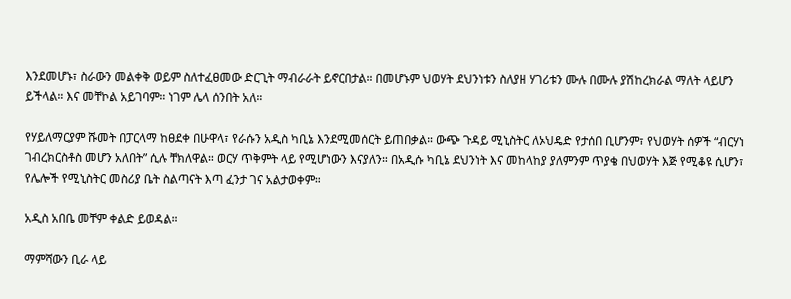እንደመሆኑ፣ ስራውን መልቀቅ ወይም ስለተፈፀመው ድርጊት ማብራራት ይኖርበታል። በመሆኑም ህወሃት ደህንነቱን ስለያዘ ሃገሪቱን ሙሉ በሙሉ ያሽከረክራል ማለት ላይሆን ይችላል። እና መቸኮል አይገባም። ነገም ሌላ ሰንበት አለ።

የሃይለማርያም ሹመት በፓርላማ ከፀደቀ በሁዋላ፣ የራሱን አዲስ ካቢኔ እንደሚመሰርት ይጠበቃል። ውጭ ጉዳይ ሚኒስትር ለኦህዴድ የታሰበ ቢሆንም፣ የህወሃት ሰዎች “ብርሃነ ገብረክርስቶስ መሆን አለበት” ሲሉ ቸክለዋል። ወርሃ ጥቅምት ላይ የሚሆነውን እናያለን። በአዲሱ ካቢኔ ደህንነት እና መከላከያ ያለምንም ጥያቄ በህወሃት እጅ የሚቆዩ ሲሆን፣ የሌሎች የሚኒስትር መስሪያ ቤት ስልጣናት እጣ ፈንታ ገና አልታወቀም።

አዲስ አበቤ መቸም ቀልድ ይወዳል።

ማምሻውን ቢራ ላይ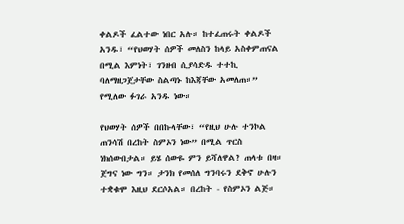ቀልዶች ፈልተው ነበር አሉ። ከተፈጠሩት ቀልዶች አንዱ፣ “የህወሃት ሰዎች መለስን ከላይ አስቀምጠናል በሚል እምነት፣ ገንዘብ ሲያሳድዱ ተተኪ ባለማዘጋጀታቸው ስልጣኑ ከእጃቸው አመለጠ።” የሚለው ፉገራ አንዱ ነው።

የህወሃት ሰዎች በበኩላቸው፣ “የዚህ ሁሉ ተንኮል ጠንሳሽ በረከት ስምኦን ነው” በሚል ጥርስ ነክሰውበታል። ይሄ ሰውዬ ምን ይሻለዋል? ጠላቱ በዛ። ጀግና ነው ግን። ታንክ የመሰለ ግንባሩን ደቅኖ ሁሉን ተቋቁሞ እዚህ ደርሶአል። በረከት - የስምኦን ልጅ።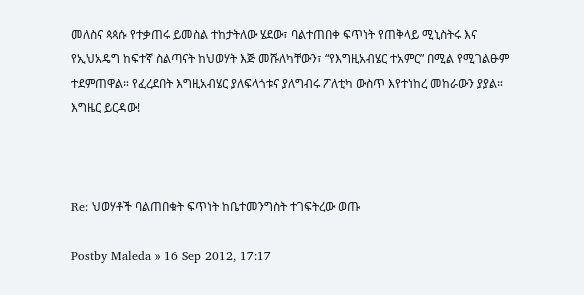መለስና ጳጳሱ የተቃጠሩ ይመስል ተከታትለው ሄደው፣ ባልተጠበቀ ፍጥነት የጠቅላይ ሚኒስትሩ እና የኢህአዴግ ከፍተኛ ስልጣናት ከህወሃት እጅ መሹለካቸውን፣ “የእግዚአብሄር ተአምር” በሚል የሚገልፁም ተደምጠዋል። የፈረደበት እግዚአብሄር ያለፍላጎቱና ያለግብሩ ፖለቲካ ውስጥ እየተነከረ መከራውን ያያል። እግዜር ይርዳው!



Re: ህወሃቶች ባልጠበቁት ፍጥነት ከቤተመንግስት ተገፍትረው ወጡ

Postby Maleda » 16 Sep 2012, 17:17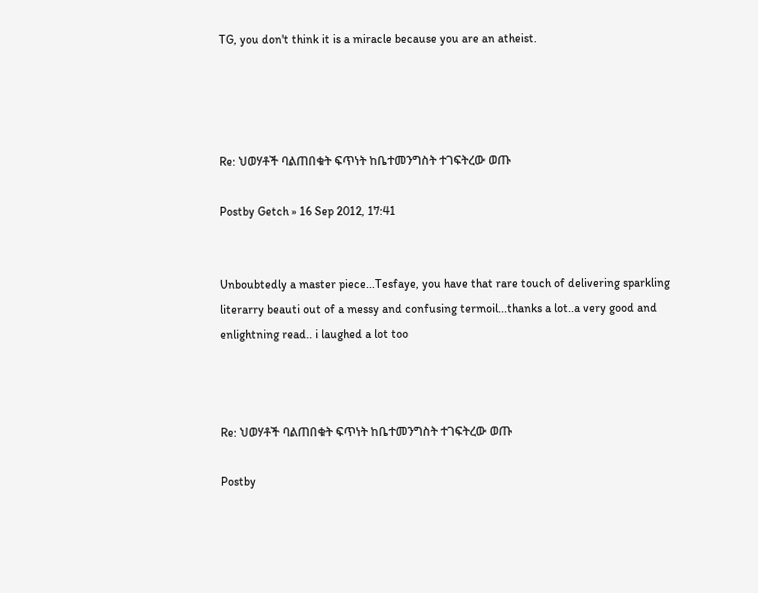TG, you don't think it is a miracle because you are an atheist.




Re: ህወሃቶች ባልጠበቁት ፍጥነት ከቤተመንግስት ተገፍትረው ወጡ

Postby Getch » 16 Sep 2012, 17:41


Unboubtedly a master piece...Tesfaye, you have that rare touch of delivering sparkling literarry beauti out of a messy and confusing termoil...thanks a lot..a very good and enlightning read.. i laughed a lot too



Re: ህወሃቶች ባልጠበቁት ፍጥነት ከቤተመንግስት ተገፍትረው ወጡ

Postby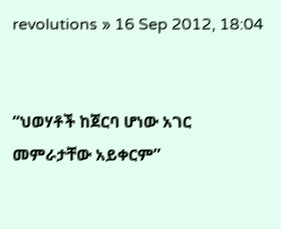revolutions » 16 Sep 2012, 18:04


“ህወሃቶች ከጀርባ ሆነው አገር መምራታቸው አይቀርም”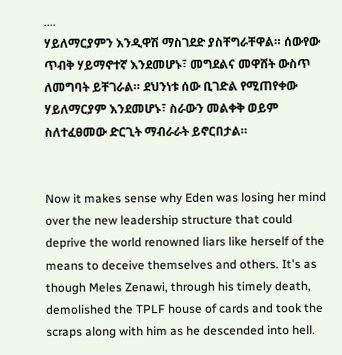....
ሃይለማርያምን እንዲዋሽ ማስገደድ ያስቸግራቸዋል። ሰውየው ጥብቅ ሃይማኖተኛ እንደመሆኑ፣ መግደልና መዋሸት ውስጥ ለመግባት ይቸገራል። ደህንነቱ ሰው ቢገድል የሚጠየቀው ሃይለማርያም እንደመሆኑ፣ ስራውን መልቀቅ ወይም ስለተፈፀመው ድርጊት ማብራራት ይኖርበታል።


Now it makes sense why Eden was losing her mind over the new leadership structure that could deprive the world renowned liars like herself of the means to deceive themselves and others. It's as though Meles Zenawi, through his timely death, demolished the TPLF house of cards and took the scraps along with him as he descended into hell.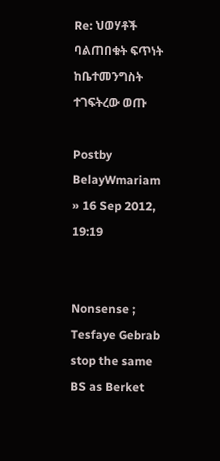Re: ህወሃቶች ባልጠበቁት ፍጥነት ከቤተመንግስት ተገፍትረው ወጡ

Postby BelayWmariam » 16 Sep 2012, 19:19


Nonsense ; Tesfaye Gebrab stop the same BS as Berket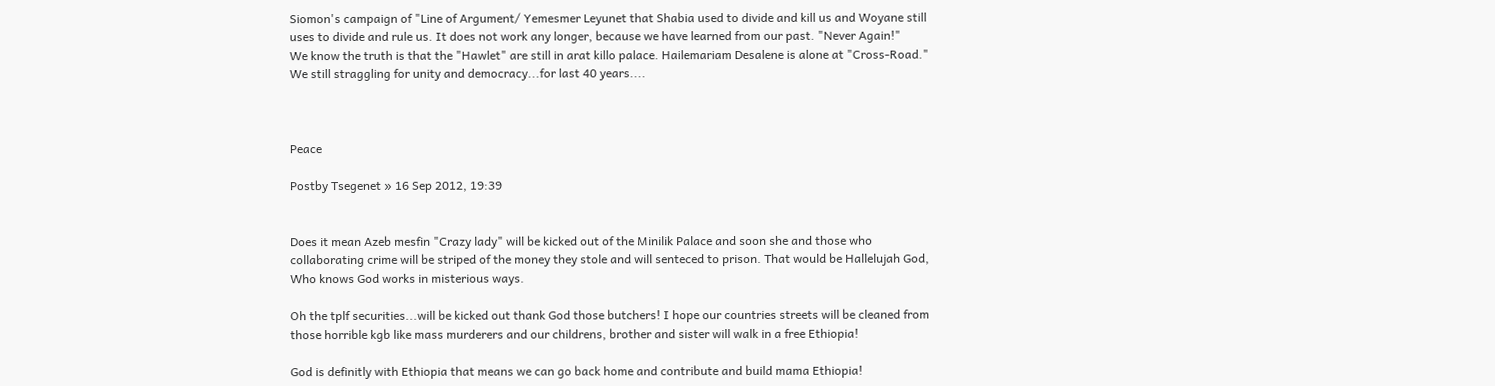Siomon's campaign of "Line of Argument/ Yemesmer Leyunet that Shabia used to divide and kill us and Woyane still uses to divide and rule us. It does not work any longer, because we have learned from our past. "Never Again!"
We know the truth is that the "Hawlet" are still in arat killo palace. Hailemariam Desalene is alone at "Cross-Road."
We still straggling for unity and democracy...for last 40 years....



Peace

Postby Tsegenet » 16 Sep 2012, 19:39


Does it mean Azeb mesfin "Crazy lady" will be kicked out of the Minilik Palace and soon she and those who collaborating crime will be striped of the money they stole and will senteced to prison. That would be Hallelujah God, Who knows God works in misterious ways.

Oh the tplf securities...will be kicked out thank God those butchers! I hope our countries streets will be cleaned from those horrible kgb like mass murderers and our childrens, brother and sister will walk in a free Ethiopia!

God is definitly with Ethiopia that means we can go back home and contribute and build mama Ethiopia!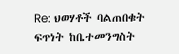Re: ህወሃቶች ባልጠበቁት ፍጥነት ከቤተመንግስት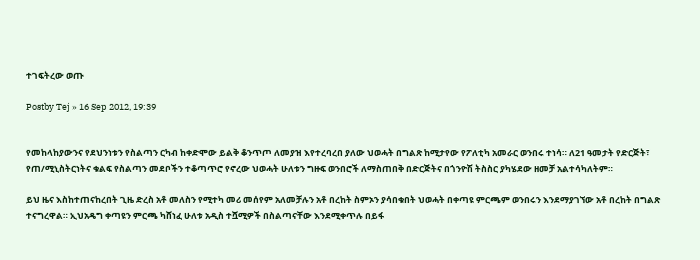ተገፍትረው ወጡ

Postby Tej » 16 Sep 2012, 19:39


የመከላከያውንና የደህንነቱን የስልጣን ርካብ ከቀድሞው ይልቅ ቆንጥጦ ለመያዝ እየተረባረበ ያለው ህወሓት በግልጽ ከሚታየው የፖለቲካ አመራር ወንበሩ ተነሳ። ለ21 ዓመታት የድርጅት፣ የጠ/ሚኒስትርነትና ቁልፍ የስልጣን መደቦችን ተቆጣጥሮ የኖረው ህወሓት ሁለቱን ግዙፍ ወንበሮች ለማስጠበቅ በድርጅትና በጎንዮሽ ትስስር ያካሄደው ዘመቻ አልተሳካለትም።

ይህ ዜና እስከተጠናከረበት ጊዜ ድረስ አቶ መለስን የሚተካ መሪ መሰየም አለመቻሉን አቶ በረከት ስምኦን ያሳበቁበት ህወሓት በቀጣዩ ምርጫም ወንበሩን እንደማያገኘው አቶ በረከት በግልጽ ተናግረዋል። ኢህአዴግ ቀጣዩን ምርጫ ካሸነፈ ሁለቱ አዲስ ተሿሚዎች በስልጣናቸው እንደሚቀጥሉ በይፋ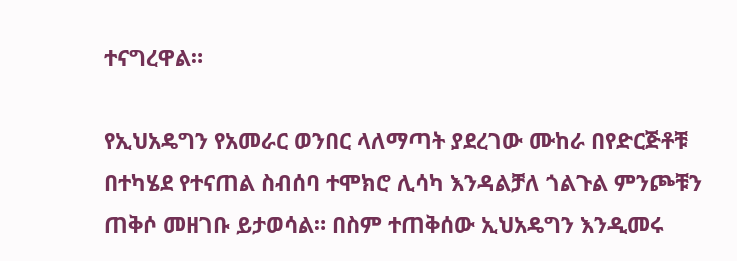ተናግረዋል።

የኢህአዴግን የአመራር ወንበር ላለማጣት ያደረገው ሙከራ በየድርጅቶቹ በተካሄደ የተናጠል ስብሰባ ተሞክሮ ሊሳካ እንዳልቻለ ጎልጉል ምንጮቹን ጠቅሶ መዘገቡ ይታወሳል። በስም ተጠቅሰው ኢህአዴግን እንዲመሩ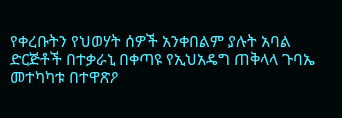የቀረቡትን የህወሃት ሰዎች አንቀበልም ያሉት አባል ድርጅቶች በተቃራኒ በቀጣዩ የኢህአዴግ ጠቅላላ ጉባኤ መተካካቱ በተዋጽዖ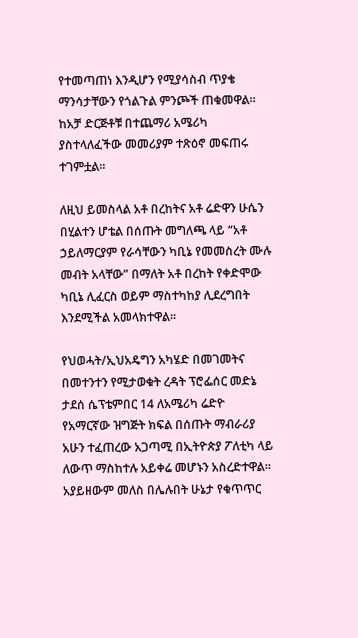የተመጣጠነ እንዲሆን የሚያሳስብ ጥያቄ ማንሳታቸውን የጎልጉል ምንጮች ጠቁመዋል። ከአቻ ድርጅቶቹ በተጨማሪ አሜሪካ ያስተላለፈችው መመሪያም ተጽዕኖ መፍጠሩ ተገምቷል።

ለዚህ ይመስላል አቶ በረከትና አቶ ሬድዋን ሁሴን በሂልተን ሆቴል በሰጡት መግለጫ ላይ “አቶ ኃይለማርያም የራሳቸውን ካቢኔ የመመስረት ሙሉ መብት አላቸው” በማለት አቶ በረከት የቀድሞው ካቢኔ ሊፈርስ ወይም ማስተካከያ ሊደረግበት እንደሚችል አመላክተዋል።

የህወሓት/ኢህአዴግን አካሄድ በመገመትና በመተንተን የሚታወቁት ረዳት ፕሮፌሰር መድኔ ታደሰ ሴፕቴምበር 14 ለአሜሪካ ሬድዮ የአማርኛው ዝግጅት ክፍል በሰጡት ማብራሪያ አሁን ተፈጠረው አጋጣሚ በኢትዮጵያ ፖለቲካ ላይ ለውጥ ማስከተሉ አይቀሬ መሆኑን አስረድተዋል። አያይዘውም መለስ በሌሉበት ሁኔታ የቁጥጥር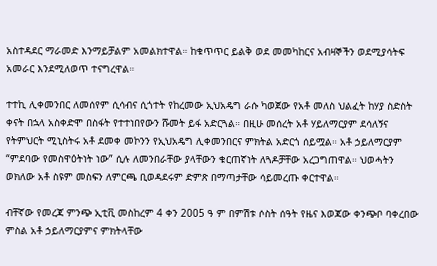አስተዳደር ማራመድ እንማይቻልም አመልክተዋል። ከቁጥጥር ይልቅ ወደ መመካከርና አብዛኞችን ወደሚያሳትፍ አመራር እንደሚለወጥ ተናግረዋል።

ተተኪ ሊቀመንበር ለመሰየም ሲሳብና ሲጎተት የከረመው ኢህአዴግ ራሱ ካወጀው የአቶ መለስ ህልፈት ከሃያ ስድስት ቀናት በኋላ አስቀድሞ በስፋት የተተነበየውን ሹመት ይፋ አድርጓል። በዚሁ መሰረት አቶ ሃይለማርያም ደሳለኝና የትምህርት ሚኒስትሩ አቶ ደመቀ መኮንን የኢህአዴግ ሊቀመንበርና ምክትል አድርጎ ሰይሟል። አቶ ኃይለማርያም “ምደባው የመስዋዕትነት ነው” ሲሉ ለመንበራቸው ያላቸውን ቁርጠኛነት ለጓዶቻቸው አረጋግጠዋል። ህወሓትን ወክለው አቶ ስዩም መስፍን ለምርጫ ቢወዳደሩም ድምጽ በማጣታቸው ሳይመረጡ ቀርተዋል።

ብቸኛው የመረጃ ምንጭ ኢቲቪ መስከረም 4 ቀን 2005 ዓ ም በምሽቱ ሶስት ሰዓት የዜና እወጃው ቀንጭቦ ባቀረበው ምስል አቶ ኃይለማርያምና ምክትላቸው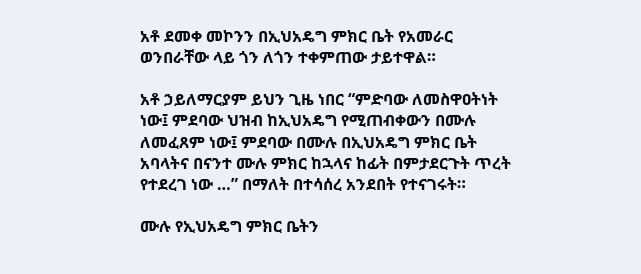አቶ ደመቀ መኮንን በኢህአዴግ ምክር ቤት የአመራር ወንበራቸው ላይ ጎን ለጎን ተቀምጠው ታይተዋል።

አቶ ኃይለማርያም ይህን ጊዜ ነበር “ምድባው ለመስዋዐትነት ነው፤ ምደባው ህዝብ ከኢህአዴግ የሚጠብቀውን በሙሉ ለመፈጸም ነው፤ ምደባው በሙሉ በኢህአዴግ ምክር ቤት አባላትና በናንተ ሙሉ ምክር ከኋላና ከፊት በምታደርጉት ጥረት የተደረገ ነው …” በማለት በተሳሰረ አንደበት የተናገሩት።

ሙሉ የኢህአዴግ ምክር ቤትን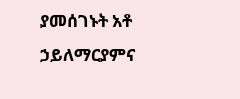ያመሰገኑት አቶ ኃይለማርያምና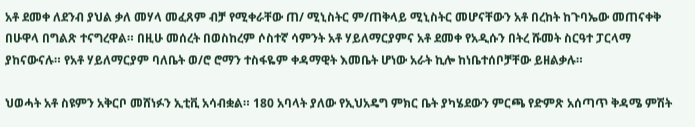አቶ ደመቀ ለደንብ ያህል ቃለ መሃላ መፈጸም ብቻ የሚቀራቸው ጠ/ ሚኒስትር ም/ጠቅላይ ሚኒስትር መሆናቸውን አቶ በረከት ከጉባኤው መጠናቀቅ በሁዋላ በግልጽ ተናግረዋል። በዚሁ መሰረት በወስከረም ሶስተኛ ሳምንት አቶ ሃይለማርያምና አቶ ደመቀ የአዲሱን በትረ ሹመት ስርዓተ ፓርላማ ያከናውናሉ። የአቶ ሃይለማርያም ባለቤት ወ/ሮ ሮማን ተስፋዬም ቀዳማዊት እመቤት ሆነው አራት ኪሎ ከነቤተሰቦቻቸው ይዘልቃሉ።

ህወሓት አቶ ስዩምን አቅርቦ መሸነፉን ኢቲቪ አሳብቋል። 180 አባላት ያለው የኢህአዴግ ምክር ቤት ያካሄደውን ምርጫ የድምጽ አሰጣጥ ቅዳሜ ምሽት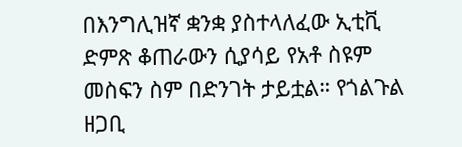በእንግሊዝኛ ቋንቋ ያስተላለፈው ኢቲቪ ድምጽ ቆጠራውን ሲያሳይ የአቶ ስዩም መስፍን ስም በድንገት ታይቷል። የጎልጉል ዘጋቢ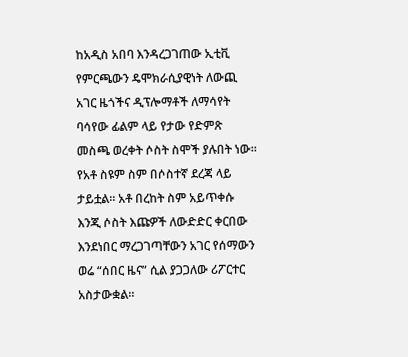ከአዲስ አበባ እንዳረጋገጠው ኢቲቪ የምርጫውን ዴሞክራሲያዊነት ለውጪ አገር ዜጎችና ዲፕሎማቶች ለማሳየት ባሳየው ፊልም ላይ የታው የድምጽ መስጫ ወረቀት ሶስት ስሞች ያሉበት ነው። የአቶ ስዩም ስም በሶስተኛ ደረጃ ላይ ታይቷል። አቶ በረከት ስም አይጥቀሱ እንጂ ሶስት እጩዎች ለውድድር ቀርበው እንደነበር ማረጋገጣቸውን አገር የሰማውን ወሬ “ሰበር ዜና” ሲል ያጋጋለው ሪፖርተር አስታውቋል።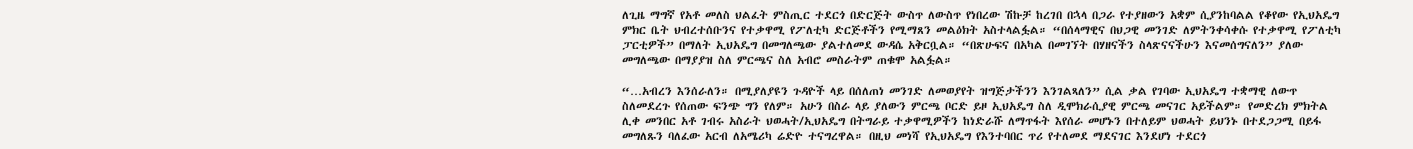ለጊዜ ማግኛ የአቶ መለስ ህልፈት ምስጢር ተደርጎ በድርጅት ውስጥ ለውስጥ የነበረው ሽኩቻ ከረገበ በኋላ በጋራ የተያዘውን አቋም ሲያንከባልል የቆየው የኢህአዴግ ምክር ቤት ህብረተሰቡንና የተቃዋሚ የፖለቲካ ድርጅቶችን የሚማጸን መልዕክት አስተላልፏል። “በሰላማዊና በህጋዊ መንገድ ለምትንቀሳቀሱ የተቃዋሚ የፖለቲካ ፓርቲዎች” በማለት ኢህአዴግ በመግለጫው ያልተለመደ ውዳሴ አቅርቧል። “በጽሁፍና በአካል በመገኘት በሃዘናችን ስላጽናናችሁን እናመሰግናለን” ያለው መግለጫው በማያያዝ ስለ ምርጫና ስለ አብሮ መስራትም ጠቁሞ አልፏል።

“…አብረን እንሰራለን። በሚያለያዩን ጉዳዮች ላይ በሰለጠነ መንገድ ለመወያየት ዝግጅታችንን እንገልጻለን” ሲል ቃል የገባው ኢህአዴግ ተቋማዊ ለውጥ ስለመደረጉ የሰጠው ፍንጭ ግን የለም። አሁን በስራ ላይ ያለውን ምርጫ ቦርድ ይዞ ኢህአዴግ ስለ ዲሞክራሲያዊ ምርጫ መናገር አይችልም። የመድረክ ምክትል ሊቀ መንበር አቶ ገብሩ አስራት ህወሓት/ኢህአዴግ በትግራይ ተቃዋሚዎችን ከነድራሹ ለማጥፋት እየሰራ መሆኑን በተለይም ህወሓት ይህንኑ በተደጋጋሚ በይፋ መግለጹን ባለፈው አርብ ለአሜሪካ ሬድዮ ተናግረዋል። በዚህ መነሻ የኢህአዴግ የእንተባበር ጥሪ የተለመደ ማደናገር እንደሆነ ተደርጎ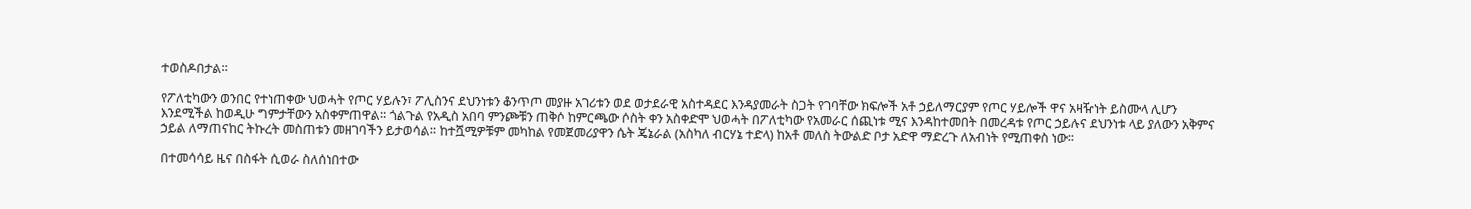ተወስዶበታል።

የፖለቲካውን ወንበር የተነጠቀው ህወሓት የጦር ሃይሉን፣ ፖሊስንና ደህንነቱን ቆንጥጦ መያዙ አገሪቱን ወደ ወታደራዊ አስተዳደር እንዳያመራት ስጋት የገባቸው ክፍሎች አቶ ኃይለማርያም የጦር ሃይሎች ዋና አዛዥነት ይስሙላ ሊሆን እንደሚችል ከወዲሁ ግምታቸውን አስቀምጠዋል። ጎልጉል የአዲስ አበባ ምንጮቹን ጠቅሶ ከምርጫው ሶስት ቀን አስቀድሞ ህወሓት በፖለቲካው የአመራር ሰጪነቱ ሚና እንዳከተመበት በመረዳቱ የጦር ኃይሉና ደህንነቱ ላይ ያለውን አቅምና ኃይል ለማጠናከር ትኩረት መስጠቱን መዘገባችን ይታወሳል። ከተሿሚዎቹም መካከል የመጀመሪያዋን ሴት ጄኔራል (አስካለ ብርሃኔ ተድላ) ከአቶ መለስ ትውልድ ቦታ አድዋ ማድረጉ ለአብነት የሚጠቀስ ነው፡፡

በተመሳሳይ ዜና በስፋት ሲወራ ስለሰነበተው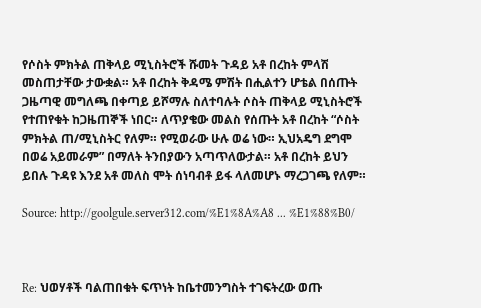የሶስት ምክትል ጠቅላይ ሚኒስትሮች ሹመት ጉዳይ አቶ በረከት ምላሽ መስጠታቸው ታውቋል። አቶ በረከት ቅዳሜ ምሽት በሒልተን ሆቴል በሰጡት ጋዜጣዊ መግለጫ በቀጣይ ይሾማሉ ስለተባሉት ሶስት ጠቅላይ ሚኒስትሮች የተጠየቁት ከጋዜጠኞች ነበር። ለጥያቄው መልስ የሰጡት አቶ በረከት “ሶስት ምክትል ጠ/ሚኒስትር የለም። የሚወራው ሁሉ ወሬ ነው። ኢህአዴግ ደግሞ በወሬ አይመራም” በማለት ትንበያውን አጣጥለውታል። አቶ በረከት ይህን ይበሉ ጉዳዩ እንደ አቶ መለስ ሞት ሰነባብቶ ይፋ ላለመሆኑ ማረጋገጫ የለም።

Source: http://goolgule.server312.com/%E1%8A%A8 ... %E1%88%B0/



Re: ህወሃቶች ባልጠበቁት ፍጥነት ከቤተመንግስት ተገፍትረው ወጡ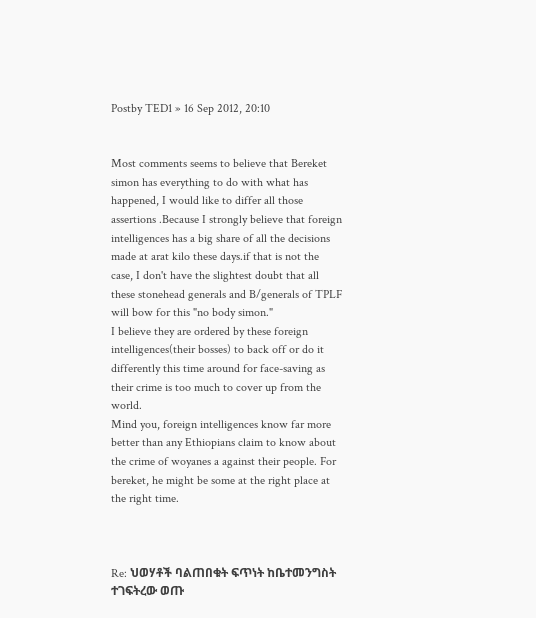Postby TED1 » 16 Sep 2012, 20:10


Most comments seems to believe that Bereket simon has everything to do with what has happened, I would like to differ all those assertions .Because I strongly believe that foreign intelligences has a big share of all the decisions made at arat kilo these days.if that is not the case, I don't have the slightest doubt that all these stonehead generals and B/generals of TPLF will bow for this "no body simon."
I believe they are ordered by these foreign intelligences(their bosses) to back off or do it differently this time around for face-saving as their crime is too much to cover up from the world.
Mind you, foreign intelligences know far more better than any Ethiopians claim to know about the crime of woyanes a against their people. For bereket, he might be some at the right place at the right time.



Re: ህወሃቶች ባልጠበቁት ፍጥነት ከቤተመንግስት ተገፍትረው ወጡ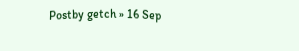Postby getch » 16 Sep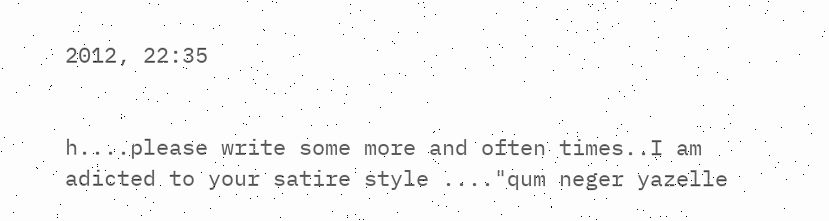2012, 22:35


h....please write some more and often times..I am adicted to your satire style ...."qum neger yazelle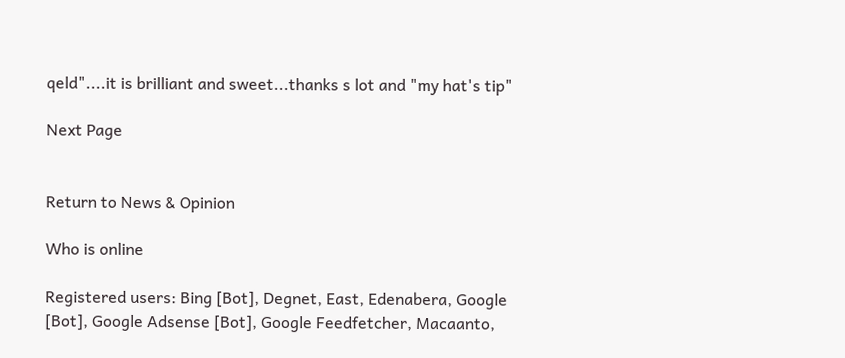qeld"....it is brilliant and sweet...thanks s lot and "my hat's tip"

Next Page


Return to News & Opinion

Who is online

Registered users: Bing [Bot], Degnet, East, Edenabera, Google [Bot], Google Adsense [Bot], Google Feedfetcher, Macaanto,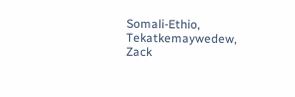Somali-Ethio, Tekatkemaywedew, Zack